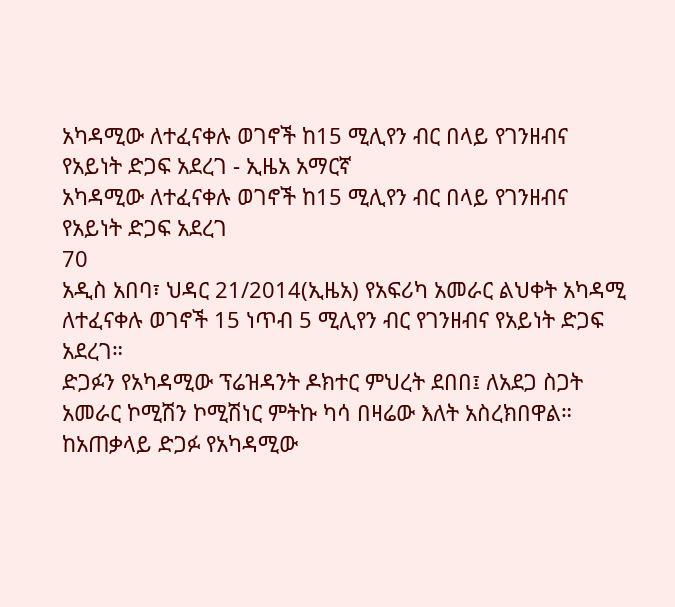አካዳሚው ለተፈናቀሉ ወገኖች ከ15 ሚሊየን ብር በላይ የገንዘብና የአይነት ድጋፍ አደረገ - ኢዜአ አማርኛ
አካዳሚው ለተፈናቀሉ ወገኖች ከ15 ሚሊየን ብር በላይ የገንዘብና የአይነት ድጋፍ አደረገ
70
አዲስ አበባ፣ ህዳር 21/2014(ኢዜአ) የአፍሪካ አመራር ልህቀት አካዳሚ ለተፈናቀሉ ወገኖች 15 ነጥብ 5 ሚሊየን ብር የገንዘብና የአይነት ድጋፍ አደረገ።
ድጋፉን የአካዳሚው ፕሬዝዳንት ዶክተር ምህረት ደበበ፤ ለአደጋ ስጋት አመራር ኮሚሽን ኮሚሽነር ምትኩ ካሳ በዛሬው እለት አስረክበዋል።
ከአጠቃላይ ድጋፉ የአካዳሚው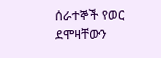ሰራተኞች የወር ደሞዛቸውን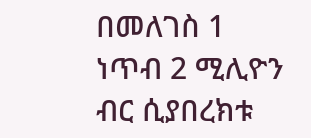በመለገስ 1 ነጥብ 2 ሚሊዮን ብር ሲያበረክቱ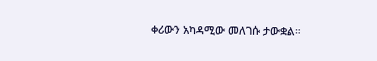ቀሪውን አካዳሚው መለገሱ ታውቋል።